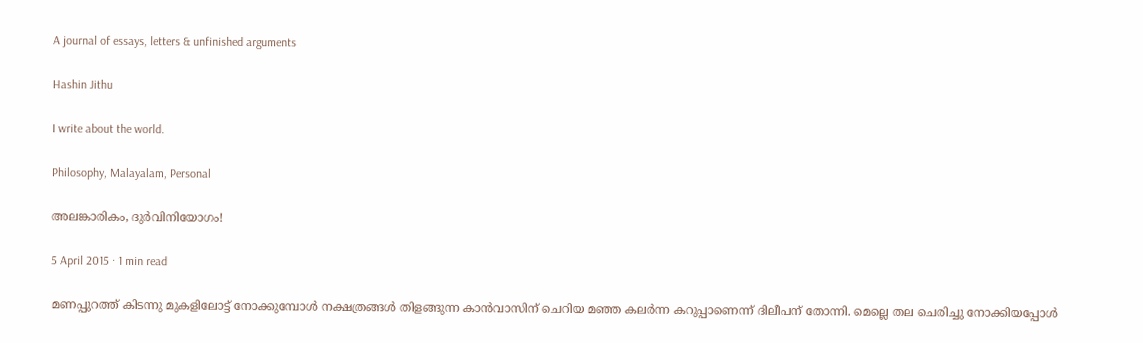A journal of essays, letters & unfinished arguments

Hashin Jithu

I write about the world.

Philosophy, Malayalam, Personal

അലങ്കാരികം, ദുർവിനിയോഗം!

5 April 2015 · 1 min read

മണപ്പുറത്ത് കിടന്നു മുകളിലോട്ട് നോക്കുമ്പോൾ നക്ഷത്രങ്ങൾ തിളങ്ങുന്ന കാൻവാസിന് ചെറിയ മഞ്ഞ കലർന്ന കറുപ്പാണെന്ന് ദിലീപന് തോന്നി. മെല്ലെ തല ചെരിച്ചു നോക്കിയപ്പോൾ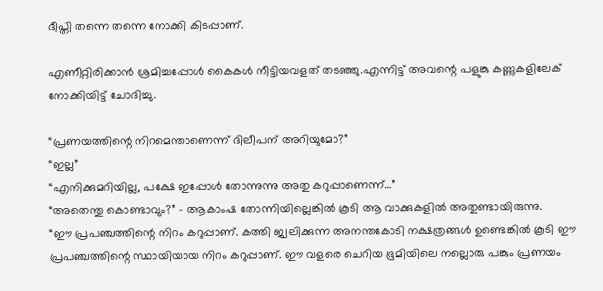ദീപ്തി തന്നെ തന്നെ നോക്കി കിടപ്പാണ്.

എണീറ്റിരിക്കാൻ ശ്രമിച്ചപ്പോൾ കൈകൾ നീട്ടിയവളത് തടഞ്ഞു.എന്നിട്ട് അവന്റെ പളുങ്കു കണ്ണുകളിലേക് നോക്കിയിട്ട് ചോദിച്ചു.

“പ്രണയത്തിന്റെ നിറമെന്താണെന്ന് ദിലീപന് അറിയുമോ?”
“ഇല്ല”
“എനിക്കുമറിയില്ല, പക്ഷേ ഇപ്പോൾ തോന്നുന്നു അതു കറുപ്പാണെന്ന്…”
“അതെന്തു കൊണ്ടാവും?” - ആകാംഷ തോന്നിയില്ലെങ്കിൽ കൂടി ആ വാക്കുകളിൽ അതുണ്ടായിരുന്നു.
“ഈ പ്രപഞ്ചത്തിന്റെ നിറം കറുപ്പാണ്. കത്തി ജ്വലിക്കുന്ന അനന്തകോടി നക്ഷത്രങ്ങൾ ഉണ്ടെങ്കിൽ കൂടി ഈ പ്രപഞ്ചത്തിന്റെ സ്ഥായിയായ നിറം കറുപ്പാണ്. ഈ വളരെ ചെറിയ ഭൂമിയിലെ നല്ലൊരു പങ്കും പ്രണയം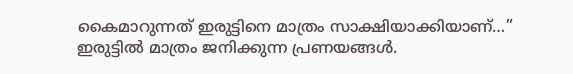കൈമാറുന്നത് ഇരുട്ടിനെ മാത്രം സാക്ഷിയാക്കിയാണ്…”
ഇരുട്ടിൽ മാത്രം ജനിക്കുന്ന പ്രണയങ്ങൾ.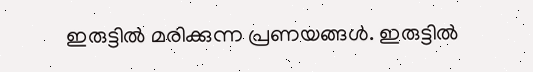ഇരുട്ടിൽ മരിക്കുന്ന പ്രണയങ്ങൾ. ഇരുട്ടിൽ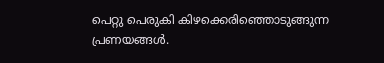പെറ്റു പെരുകി കിഴക്കെരിഞ്ഞൊടുങ്ങുന്ന പ്രണയങ്ങൾ.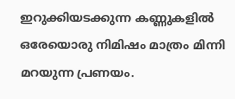ഇറുക്കിയടക്കുന്ന കണ്ണുകളിൽ ഒരേയൊരു നിമിഷം മാത്രം മിന്നി മറയുന്ന പ്രണയം.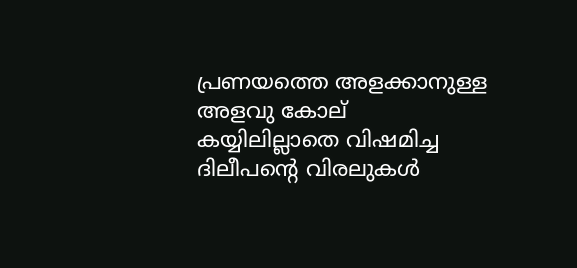പ്രണയത്തെ അളക്കാനുള്ള അളവു കോല് കയ്യിലില്ലാതെ വിഷമിച്ച ദിലീപന്റെ വിരലുകൾ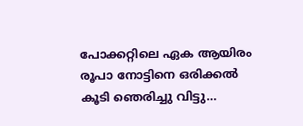പോക്കറ്റിലെ ഏക ആയിരം രൂപാ നോട്ടിനെ ഒരിക്കൽ കൂടി ഞെരിച്ചു വിട്ടു…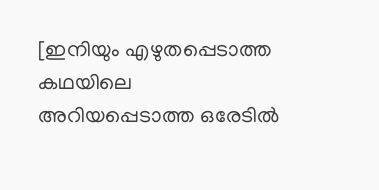[ഇനിയും എഴുതപ്പെടാത്ത കഥയിലെ അറിയപ്പെടാത്ത ഒരേടിൽ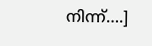നിന്ന്….]